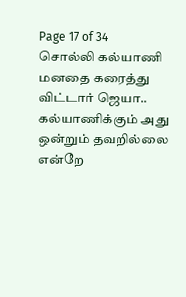Page 17 of 34
சொல்லி கல்யாணி மனதை கரைத்து விட்டார் ஜெயா..
கல்யாணிக்கும் அது ஒன்றும் தவறில்லை என்றே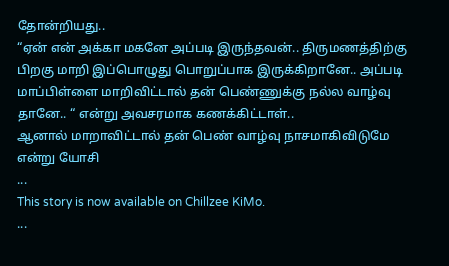தோன்றியது..
“ஏன் என் அக்கா மகனே அப்படி இருந்தவன்.. திருமணத்திற்கு பிறகு மாறி இப்பொழுது பொறுப்பாக இருக்கிறானே.. அப்படி மாப்பிள்ளை மாறிவிட்டால் தன் பெண்ணுக்கு நல்ல வாழ்வு தானே.. “ என்று அவசரமாக கணக்கிட்டாள்..
ஆனால் மாறாவிட்டால் தன் பெண் வாழ்வு நாசமாகிவிடுமே என்று யோசி
...
This story is now available on Chillzee KiMo.
...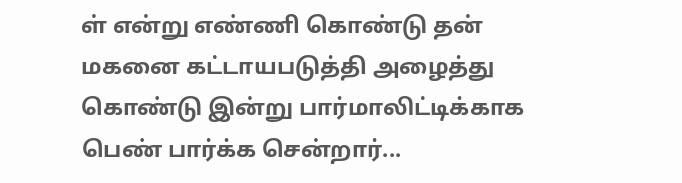ள் என்று எண்ணி கொண்டு தன் மகனை கட்டாயபடுத்தி அழைத்து கொண்டு இன்று பார்மாலிட்டிக்காக பெண் பார்க்க சென்றார்...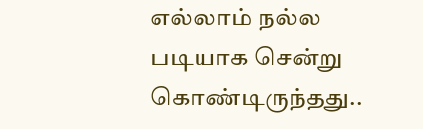எல்லாம் நல்ல படியாக சென்று கொண்டிருந்தது..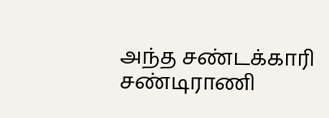அந்த சண்டக்காரி சண்டிராணி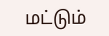மட்டும்